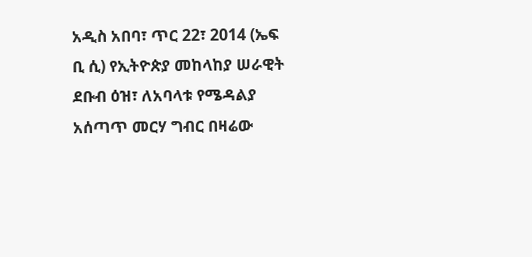አዲስ አበባ፣ ጥር 22፣ 2014 (ኤፍ ቢ ሲ) የኢትዮጵያ መከላከያ ሠራዊት ደቡብ ዕዝ፣ ለአባላቱ የሜዳልያ አሰጣጥ መርሃ ግብር በዛሬው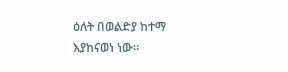ዕለት በወልድያ ከተማ እያከናወነ ነው።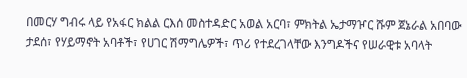በመርሃ ግብሩ ላይ የአፋር ክልል ርእሰ መስተዳድር አወል አርባ፣ ምክትል ኤታማዦር ሹም ጀኔራል አበባው ታደሰ፣ የሃይማኖት አባቶች፣ የሀገር ሽማግሌዎች፣ ጥሪ የተደረገላቸው እንግዶችና የሠራዊቱ አባላት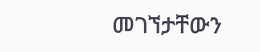መገኘታቸውን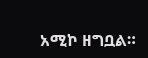አሚኮ ዘግቧል።